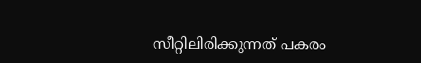സീറ്റിലിരിക്കുന്നത് പകരം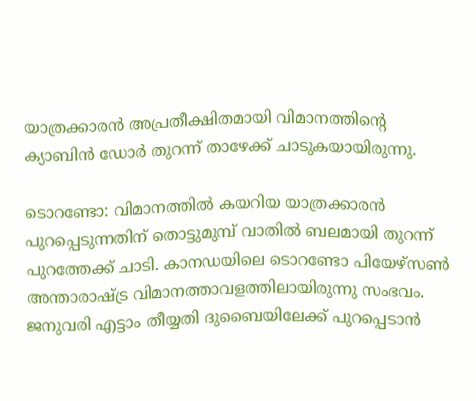യാത്രക്കാരന്‍ അപ്രതീക്ഷിതമായി വിമാനത്തിന്റെ ക്യാബിന്‍ ഡോ‍ർ തുറന്ന് താഴേക്ക് ചാടുകയായിരുന്നു.

ടൊറണ്ടോ: വിമാനത്തില്‍ കയറിയ യാത്രക്കാരന്‍ പുറപ്പെടുന്നതിന് തൊട്ടുമുമ്പ് വാതിൽ ബലമായി തുറന്ന് പുറത്തേക്ക് ചാടി. കാനഡയിലെ ടൊറണ്ടോ പിയേഴ്സണ്‍ അന്താരാഷ്ട്ര വിമാനത്താവളത്തിലായിരുന്നു സംഭവം. ജനുവരി എട്ടാം തീയ്യതി ദുബൈയിലേക്ക് പുറപ്പെടാന്‍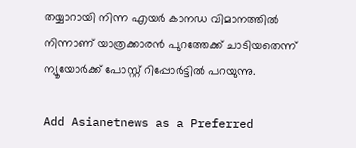തയ്യാറായി നിന്ന എയര്‍ കാന‍ഡ വിമാനത്തിൽ നിന്നാണ് യാത്രക്കാരന്‍ പുറത്തേക്ക് ചാടിയതെന്ന് ന്യൂയോര്‍ക്ക് പോസ്റ്റ് റിപ്പോര്‍ട്ടില്‍ പറയുന്നു.

Add Asianetnews as a Preferred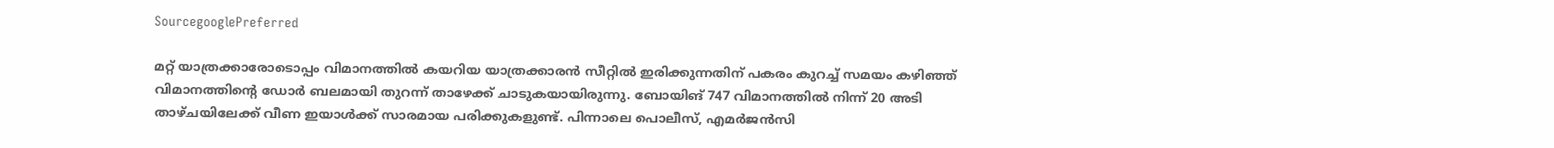SourcegooglePreferred

മറ്റ് യാത്രക്കാരോടൊപ്പം വിമാനത്തില്‍ കയറിയ യാത്രക്കാരന്‍ സീറ്റില്‍ ഇരിക്കുന്നതിന് പകരം കുറച്ച് സമയം കഴിഞ്ഞ് വിമാനത്തിന്റെ ഡോര്‍ ബലമായി തുറന്ന് താഴേക്ക് ചാടുകയായിരുന്നു. ബോയിങ് 747 വിമാനത്തിൽ നിന്ന് 20 അടി താഴ്ചയിലേക്ക് വീണ ഇയാള്‍ക്ക് സാരമായ പരിക്കുകളുണ്ട്. പിന്നാലെ പൊലീസ്, എമര്‍ജന്‍സി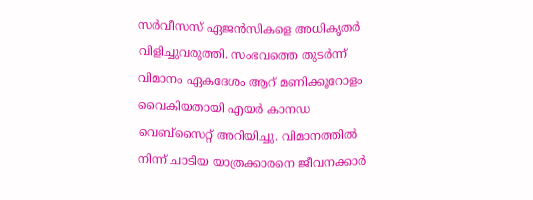സര്‍വീസസ് ഏജന്‍സികളെ അധികൃതര്‍ വിളിച്ചുവരുത്തി. സംഭവത്തെ തുടര്‍ന്ന് വിമാനം ഏകദേശം ആറ് മണിക്കൂറോളം വൈകിയതായി എയര്‍ കാനഡ വെബ്‍സൈറ്റ് അറിയിച്ചു. വിമാനത്തില്‍ നിന്ന് ചാടിയ യാത്രക്കാരനെ ജീവനക്കാര്‍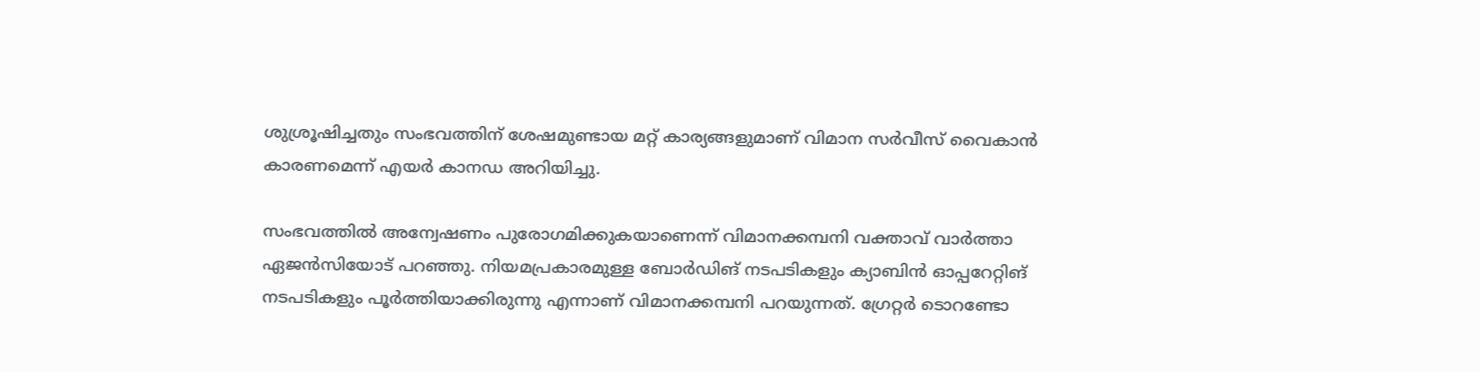ശുശ്രൂഷിച്ചതും സംഭവത്തിന് ശേഷമുണ്ടായ മറ്റ് കാര്യങ്ങളുമാണ് വിമാന സര്‍വീസ് വൈകാന്‍ കാരണമെന്ന് എയര്‍ കാന‍ഡ അറിയിച്ചു.

സംഭവത്തില്‍ അന്വേഷണം പുരോഗമിക്കുകയാണെന്ന് വിമാനക്കമ്പനി വക്താവ് വാര്‍ത്താ ഏജന്‍സിയോട് പറഞ്ഞു. നിയമപ്രകാരമുള്ള ബോര്‍ഡിങ് നടപടികളും ക്യാബിന്‍ ഓപ്പറേറ്റിങ് നടപടികളും പൂര്‍ത്തിയാക്കിരുന്നു എന്നാണ് വിമാനക്കമ്പനി പറയുന്നത്. ഗ്രേറ്റര്‍ ടൊറണ്ടോ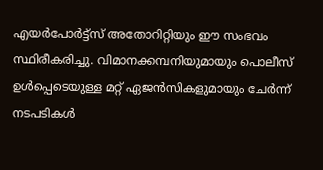എയര്‍പോര്‍ട്ട്സ് അതോറിറ്റിയും ഈ സംഭവം സ്ഥിരീകരിച്ചു. വിമാനക്കമ്പനിയുമായും പൊലീസ് ഉള്‍പ്പെടെയുള്ള മറ്റ് ഏജന്‍സികളുമായും ചേര്‍ന്ന് നടപടികള്‍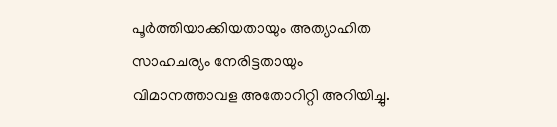പൂര്‍ത്തിയാക്കിയതായും അത്യാഹിത സാഹചര്യം നേരിട്ടതായും വിമാനത്താവള അതോറിറ്റി അറിയിച്ചു.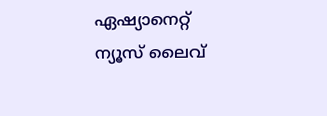ഏഷ്യാനെറ്റ് ന്യൂസ് ലൈവ്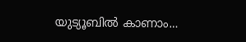യുട്യൂബില്‍ കാണാം...